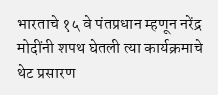भारताचे १५ वे पंतप्रधान म्हणून नरेंद्र मोदींनी शपथ घेतली त्या कार्यक्रमाचे थेट प्रसारण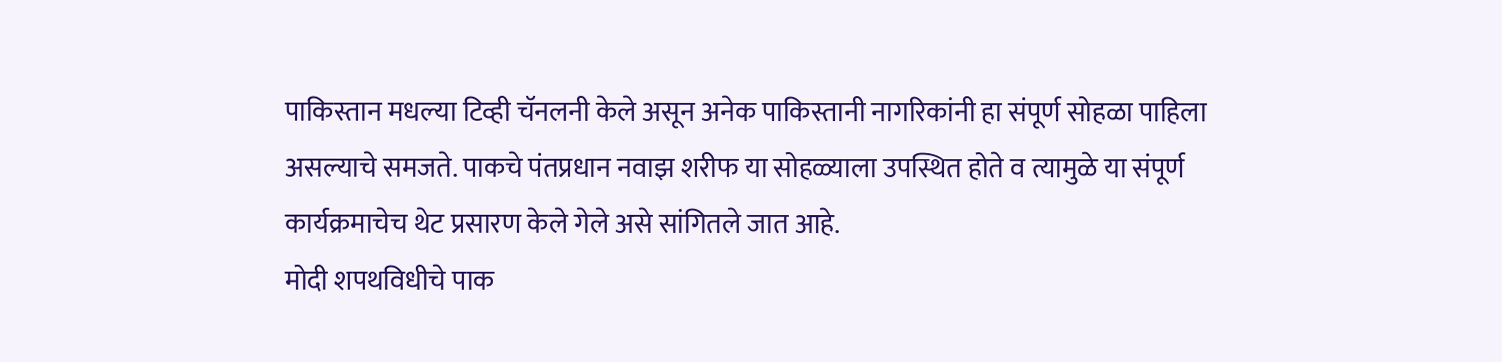पाकिस्तान मधल्या टिव्ही चॅनलनी केले असून अनेक पाकिस्तानी नागरिकांनी हा संपूर्ण सोहळा पाहिला असल्याचे समजते. पाकचे पंतप्रधान नवाझ शरीफ या सोहळ्याला उपस्थित होते व त्यामुळे या संपूर्ण कार्यक्रमाचेच थेट प्रसारण केले गेले असे सांगितले जात आहे.
मोदी शपथविधीचे पाक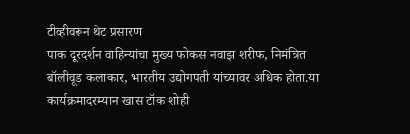टीव्हीवरून थेट प्रसारण
पाक दूरदर्शन वाहिन्यांचा मुख्य फोकस नवाझ शरीफ, निमंत्रित बॉलीवूड कलाकार, भारतीय उद्योगपती यांच्यावर अधिक होता.या कार्यक्रमादरम्यान खास टॉक शोही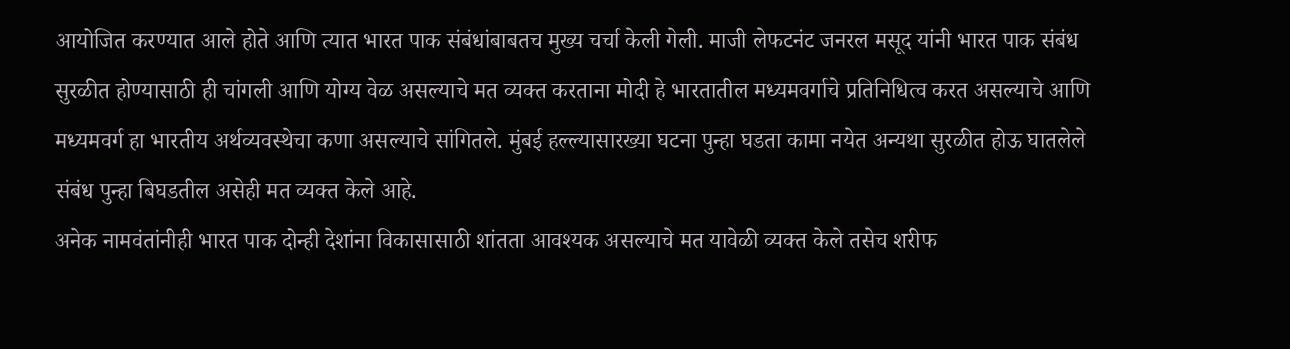आयोजित करण्यात आले होते आणि त्यात भारत पाक संबंधांबाबतच मुख्य चर्चा केली गेली. माजी लेफटनंट जनरल मसूद यांनी भारत पाक संबंध सुरळीत होण्यासाठी ही चांगली आणि योग्य वेळ असल्याचे मत व्यक्त करताना मोदी हे भारतातील मध्यमवर्गाचे प्रतिनिधित्व करत असल्याचे आणि मध्यमवर्ग हा भारतीय अर्थव्यवस्थेचा कणा असल्याचे सांगितले. मुंबई हल्ल्यासारख्या घटना पुन्हा घडता कामा नयेत अन्यथा सुरळीत होऊ घातलेले संबंध पुन्हा बिघडतील असेही मत व्यक्त केले आहे.
अनेक नामवंतांनीही भारत पाक दोन्ही देशांना विकासासाठी शांतता आवश्यक असल्याचे मत यावेळी व्यक्त केले तसेच शरीफ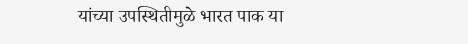यांच्या उपस्थितीमुळे भारत पाक या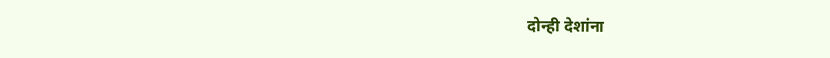दोन्ही देशांना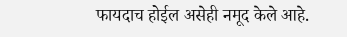फायदाच होईल असेही नमूद केले आहे.